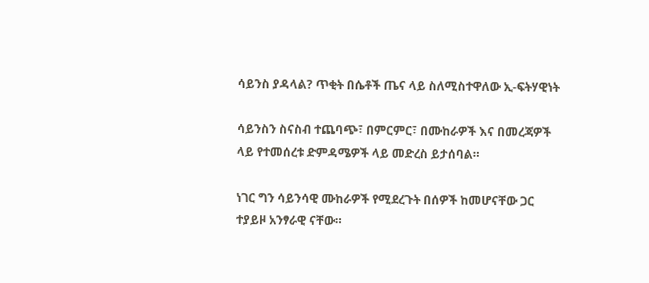ሳይንስ ያዳላል? ጥቂት በሴቶች ጤና ላይ ስለሚስተዋለው ኢ-ፍትሃዊነት

ሳይንስን ስናስብ ተጨባጭ፣ በምርምር፣ በሙከራዎች እና በመረጃዎች ላይ የተመሰረቱ ድምዳሜዎች ላይ መድረስ ይታሰባል።

ነገር ግን ሳይንሳዊ ሙከራዎች የሚደረጉት በሰዎች ከመሆናቸው ጋር ተያይዞ አንፃራዊ ናቸው።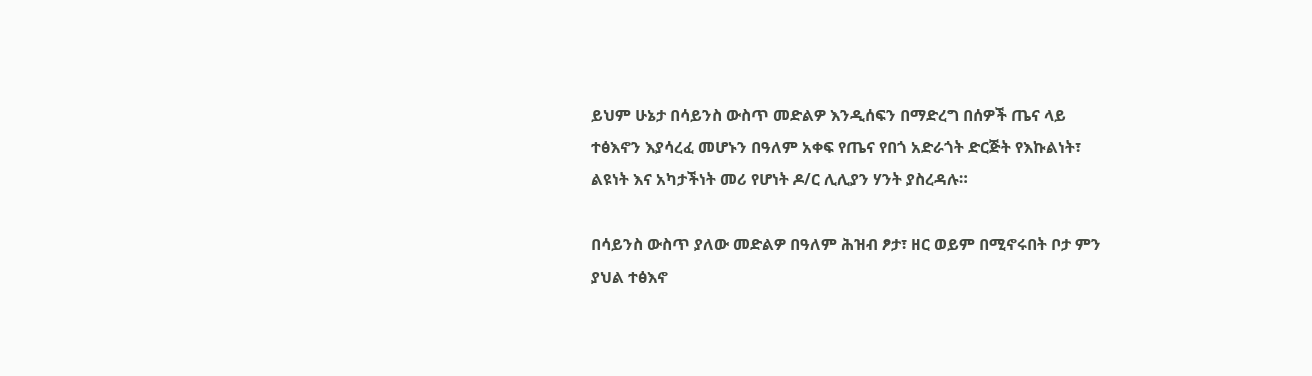ይህም ሁኔታ በሳይንስ ውስጥ መድልዎ እንዲሰፍን በማድረግ በሰዎች ጤና ላይ ተፅእኖን እያሳረፈ መሆኑን በዓለም አቀፍ የጤና የበጎ አድራጎት ድርጅት የእኩልነት፣ ልዩነት እና አካታችነት መሪ የሆነት ዶ/ር ሊሊያን ሃንት ያስረዳሉ።

በሳይንስ ውስጥ ያለው መድልዎ በዓለም ሕዝብ ፆታ፣ ዘር ወይም በሚኖሩበት ቦታ ምን ያህል ተፅእኖ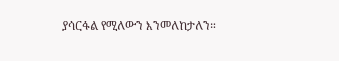ያሳርፋል የሚለውን እንመለከታለን።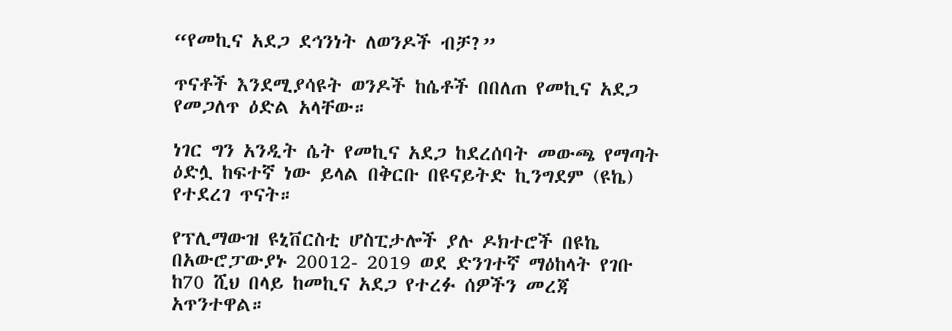“የመኪና አደጋ ደኅንነት ለወንዶች ብቻ?”

ጥናቶች እንደሚያሳዩት ወንዶች ከሴቶች በበለጠ የመኪና አደጋ የመጋለጥ ዕድል አላቸው።

ነገር ግን አንዲት ሴት የመኪና አደጋ ከደረሰባት መውጫ የማጣት ዕድሏ ከፍተኛ ነው ይላል በቅርቡ በዩናይትድ ኪንግደም (ዩኬ) የተደረገ ጥናት።

የፕሊማውዝ ዩኒቨርስቲ ሆስፒታሎች ያሉ ዶክተሮች በዩኬ በአውሮፓውያኑ 20012- 2019 ወደ ድንገተኛ ማዕከላት የገቡ ከ70 ሺህ በላይ ከመኪና አደጋ የተረፉ ሰዎችን መረጃ አጥንተዋል።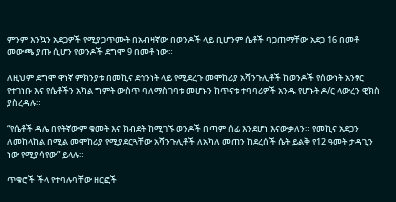ምንም እንኳን አደጋዎች የሚያጋጥሙት በአብዛኛው በወንዶች ላይ ቢሆንም ሴቶች ባጋጠማቸው አደጋ 16 በመቶ መውጫ ያጡ ሲሆን የወንዶች ደግሞ 9 በመቶ ነው።

ለዚህም ደግሞ ዋነኛ ምክንያቱ በመኪና ደኅንነት ላይ የሚደረጉ መሞከሪያ አሻንጉሊቶች ከወንዶች የሰውነት አንፃር የተገነቡ እና የሴቶችን አካል ግምት ውስጥ ባለማስገባቱ መሆኑን ከጥናቱ ተባባሪዎች አንዱ የሆኑት ዶ/ር ላውረን ዊክስ ያስረዳሉ።

“የሴቶች ዳሌ በየትኛውም ቁመት እና ክብደት ከሚገኙ ወንዶች በጣም ሰፊ እንደሆነ እናውቃለን። የመኪና አደጋን ለመከላከል በሚል መሞከሪያ የሚያደርጓቸው አሻንጉሊቶች ለአካለ መጠን ከደረሰች ሴት ይልቅ የ12 ዓመት ታዳጊን ነው የሚያሳየው” ይላሉ።

ጥቁሮች ችላ የተባሉባቸው ዘርፎች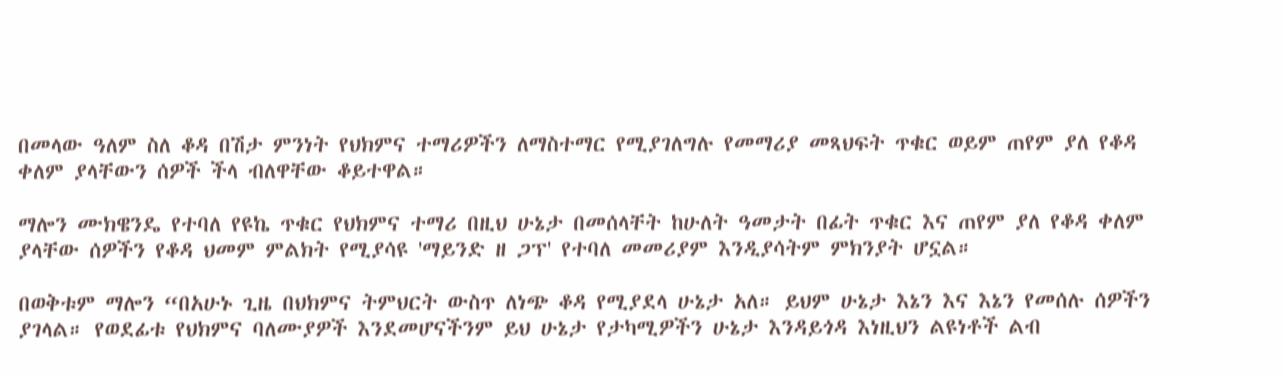በመላው ዓለም ስለ ቆዳ በሽታ ምንነት የህክምና ተማሪዎችን ለማስተማር የሚያገለግሉ የመማሪያ መጻህፍት ጥቁር ወይም ጠየም ያለ የቆዳ ቀለም ያላቸውን ሰዎች ችላ ብለዋቸው ቆይተዋል።

ማሎን ሙክዌንዴ የተባለ የዩኬ ጥቁር የህክምና ተማሪ በዚህ ሁኔታ በመሰላቸት ከሁለት ዓመታት በፊት ጥቁር እና ጠየም ያለ የቆዳ ቀለም ያላቸው ሰዎችን የቆዳ ህመም ምልክት የሚያሳዩ 'ማይንድ ዘ ጋፕ' የተባለ መመሪያም እንዲያሳትም ምክንያት ሆኗል።

በወቅቱም ማሎን “በአሁኑ ጊዜ በህክምና ትምህርት ውስጥ ለነጭ ቆዳ የሚያደላ ሁኔታ አለ። ይህም ሁኔታ እኔን እና እኔን የመሰሉ ሰዎችን ያገላል። የወደፊቱ የህክምና ባለሙያዎች እንደመሆናችንም ይህ ሁኔታ የታካሚዎችን ሁኔታ እንዳይጎዳ እነዚህን ልዩነቶች ልብ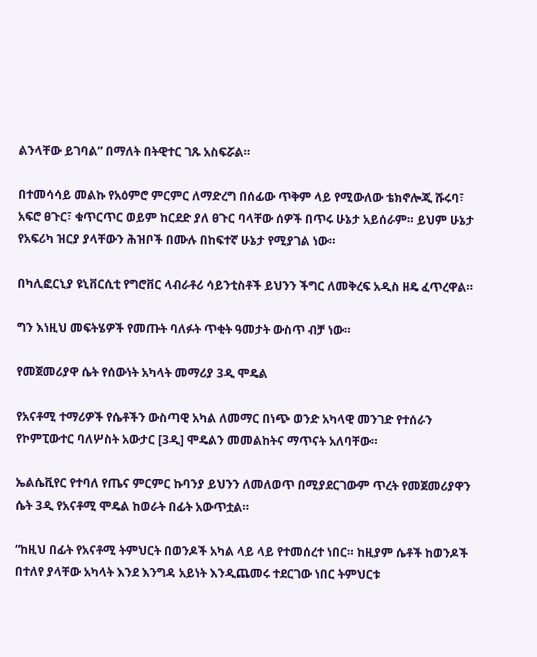ልንላቸው ይገባል” በማለት በትዊተር ገጹ አስፍሯል።

በተመሳሳይ መልኩ የአዕምሮ ምርምር ለማድረግ በሰፊው ጥቅም ላይ የሚውለው ቴክኖሎጂ ሹሩባ፣ አፍሮ ፀጉር፣ ቁጥርጥር ወይም ከርደድ ያለ ፀጉር ባላቸው ሰዎች በጥሩ ሁኔታ አይሰራም። ይህም ሁኔታ የአፍሪካ ዝርያ ያላቸውን ሕዝቦች በሙሉ በከፍተኛ ሁኔታ የሚያገል ነው።

በካሊፎርኒያ ዩኒቨርሲቲ የግሮቨር ላብራቶሪ ሳይንቲስቶች ይህንን ችግር ለመቅረፍ አዲስ ዘዴ ፈጥረዋል።

ግን እነዚህ መፍትሄዎች የመጡት ባለፉት ጥቂት ዓመታት ውስጥ ብቻ ነው።

የመጀመሪያዋ ሴት የሰውነት አካላት መማሪያ 3ዲ ሞዴል

የአናቶሚ ተማሪዎች የሴቶችን ውስጣዊ አካል ለመማር በነጭ ወንድ አካላዊ መንገድ የተሰራን የኮምፒውተር ባለሦስት አውታር [3ዲ] ሞዴልን መመልከትና ማጥናት አለባቸው።

ኤልሴቪየር የተባለ የጤና ምርምር ኩባንያ ይህንን ለመለወጥ በሚያደርገውም ጥረት የመጀመሪያዋን ሴት 3ዲ የአናቶሚ ሞዴል ከወራት በፊት አውጥቷል።

“ከዚህ በፊት የአናቶሚ ትምህርት በወንዶች አካል ላይ ላይ የተመሰረተ ነበር። ከዚያም ሴቶች ከወንዶች በተለየ ያላቸው አካላት እንደ እንግዳ አይነት እንዲጨመሩ ተደርገው ነበር ትምህርቱ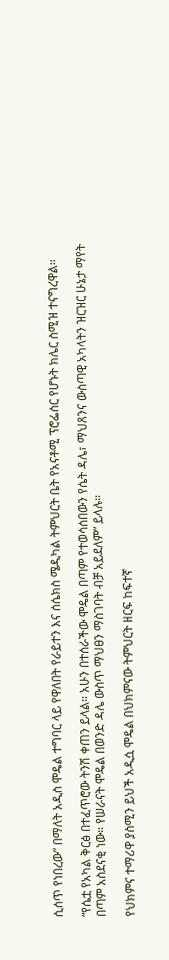ሲሰጥ የነበረው” በማለት አዲስ ሞዴል ተግባር ላይ የዋለበት የራይተን እና ሰሴክስ ሜዲካል ትምህርት ቤት የአናቶሚ ፕሮፌሰር የሆኑት ክሌር ስሚዝ ተናግረዋል።

“የሴቷ የአካል ቅርፅ በተፈጥሮው ትንሽ ቀጠን ይላል። አሁን በተሰራችው ሞዴል በጣም የተወሳሰበውን የሴት ዳሌ፣ ማህጸንና ውስጣዊ አካላትን ዝርዝር ሁኔታ ማየት በጣም አስደናቂ ነው። የሠራናት ሞዴል በወንድ ዳሌ ውስጥ ማህፀን ማስገባት ብቻ አይደለም” ይላሉ።

የህክምና ተማሪዋ ያስሚን ይህች አዲሷ ሞዴል በህክምናው ትምህርት ዘርፍ ከፍተኛ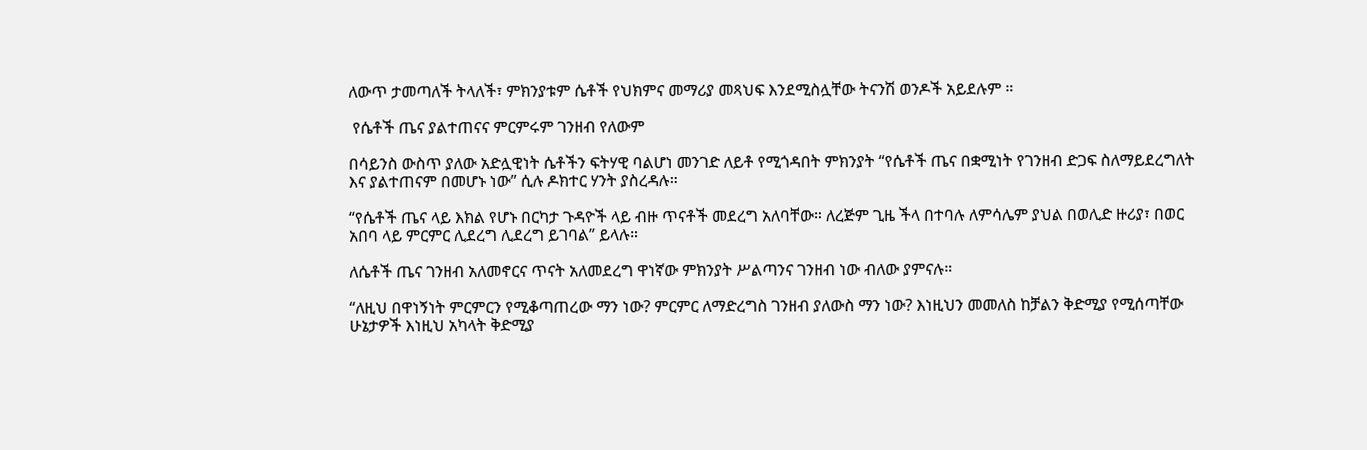ለውጥ ታመጣለች ትላለች፣ ምክንያቱም ሴቶች የህክምና መማሪያ መጻህፍ እንደሚስሏቸው ትናንሽ ወንዶች አይደሉም ።

 የሴቶች ጤና ያልተጠናና ምርምሩም ገንዘብ የለውም

በሳይንስ ውስጥ ያለው አድሏዊነት ሴቶችን ፍትሃዊ ባልሆነ መንገድ ለይቶ የሚጎዳበት ምክንያት “የሴቶች ጤና በቋሚነት የገንዘብ ድጋፍ ስለማይደረግለት እና ያልተጠናም በመሆኑ ነው” ሲሉ ዶክተር ሃንት ያስረዳሉ።

“የሴቶች ጤና ላይ እክል የሆኑ በርካታ ጉዳዮች ላይ ብዙ ጥናቶች መደረግ አለባቸው። ለረጅም ጊዜ ችላ በተባሉ ለምሳሌም ያህል በወሊድ ዙሪያ፣ በወር አበባ ላይ ምርምር ሊደረግ ሊደረግ ይገባል” ይላሉ።

ለሴቶች ጤና ገንዘብ አለመኖርና ጥናት አለመደረግ ዋነኛው ምክንያት ሥልጣንና ገንዘብ ነው ብለው ያምናሉ።

“ለዚህ በዋነኝነት ምርምርን የሚቆጣጠረው ማን ነው? ምርምር ለማድረግስ ገንዘብ ያለውስ ማን ነው? እነዚህን መመለስ ከቻልን ቅድሚያ የሚሰጣቸው ሁኔታዎች እነዚህ አካላት ቅድሚያ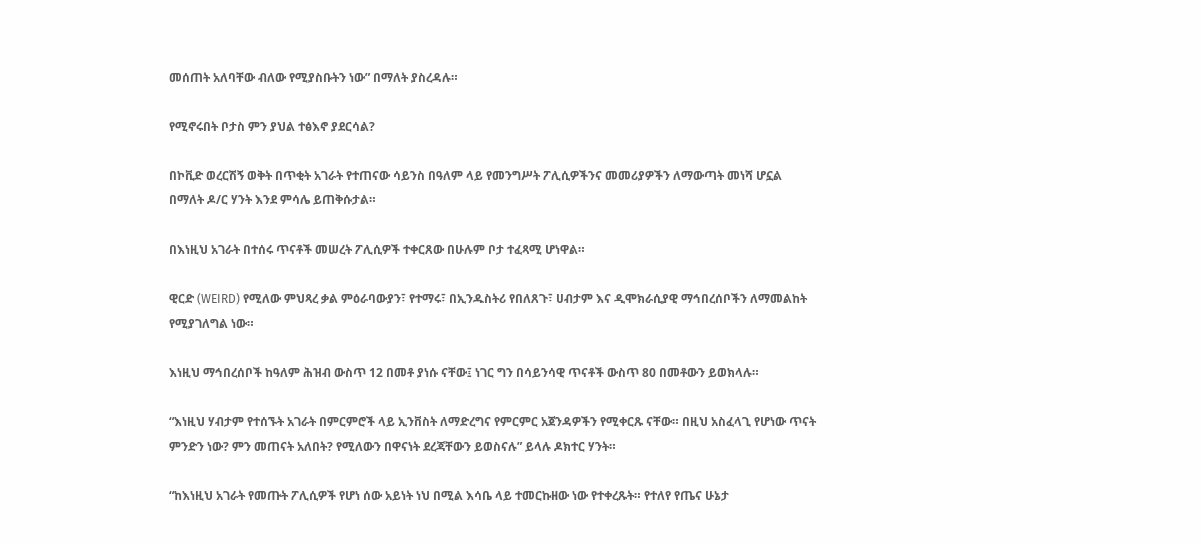መሰጠት አለባቸው ብለው የሚያስቡትን ነው” በማለት ያስረዳሉ።

የሚኖሩበት ቦታስ ምን ያህል ተፅእኖ ያደርሳል?

በኮቪድ ወረርሽኝ ወቅት በጥቂት አገራት የተጠናው ሳይንስ በዓለም ላይ የመንግሥት ፖሊሲዎችንና መመሪያዎችን ለማውጣት መነሻ ሆኗል በማለት ዶ/ር ሃንት እንደ ምሳሌ ይጠቅሱታል።

በእነዚህ አገራት በተሰሩ ጥናቶች መሠረት ፖሊሲዎች ተቀርጸው በሁሉም ቦታ ተፈጻሚ ሆነዋል።

ዊርድ (WEIRD) የሚለው ምህጻረ ቃል ምዕራባውያን፣ የተማሩ፣ በኢንዱስትሪ የበለጸጉ፣ ሀብታም እና ዲሞክራሲያዊ ማኅበረሰቦችን ለማመልከት የሚያገለግል ነው።

እነዚህ ማኅበረሰቦች ከዓለም ሕዝብ ውስጥ 12 በመቶ ያነሱ ናቸው፤ ነገር ግን በሳይንሳዊ ጥናቶች ውስጥ 80 በመቶውን ይወክላሉ።

“እነዚህ ሃብታም የተሰኙት አገራት በምርምሮች ላይ ኢንቨስት ለማድረግና የምርምር አጀንዳዎችን የሚቀርጹ ናቸው። በዚህ አስፈላጊ የሆነው ጥናት ምንድን ነው? ምን መጠናት አለበት? የሚለውን በዋናነት ደረጃቸውን ይወስናሉ” ይላሉ ዶክተር ሃንት።

“ከእነዚህ አገራት የመጡት ፖሊሲዎች የሆነ ሰው አይነት ነህ በሚል እሳቤ ላይ ተመርኩዘው ነው የተቀረጹት። የተለየ የጤና ሁኔታ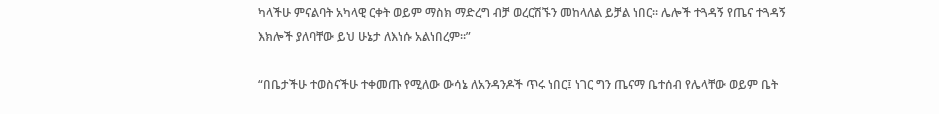ካላችሁ ምናልባት አካላዊ ርቀት ወይም ማስክ ማድረግ ብቻ ወረርሽኙን መከላለል ይቻል ነበር። ሌሎች ተጓዳኝ የጤና ተጓዳኝ እክሎች ያለባቸው ይህ ሁኔታ ለእነሱ አልነበረም።”

“በቤታችሁ ተወስናችሁ ተቀመጡ የሚለው ውሳኔ ለአንዳንዶች ጥሩ ነበር፤ ነገር ግን ጤናማ ቤተሰብ የሌላቸው ወይም ቤት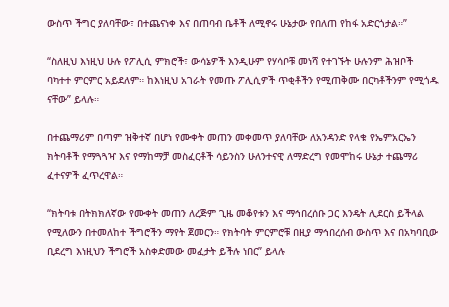ውስጥ ችግር ያለባቸው፣ በተጨናነቀ እና በጠባብ ቤቶች ለሚኖሩ ሁኔታው የበለጠ የከፋ አድርጎታል።”

“ስለዚህ እነዚህ ሁሉ የፖሊሲ ምክሮች፣ ውሳኔዎች እንዲሁም የሃሳቦቹ መነሻ የተገኙት ሁሉንም ሕዝቦች ባካተተ ምርምር አይደለም። ከእነዚህ አገራት የመጡ ፖሊሲዎች ጥቂቶችን የሚጠቅሙ በርካቶችንም የሚጎዱ ናቸው” ይላሉ።

በተጨማሪም በጣም ዝቅተኛ በሆነ የሙቀት መጠን መቀመጥ ያለባቸው ለአንዳንድ የላቁ የኤምአርኤን ክትባቶች የማጓጓዣ እና የማከማቻ መስፈርቶች ሳይንስን ሁለንተናዊ ለማድረግ የመሞከሩ ሁኔታ ተጨማሪ ፈተናዎች ፈጥረዋል።

“ክትባቱ በትክክለኛው የሙቀት መጠን ለረጅም ጊዜ መቆየቱን እና ማኅበረሰቡ ጋር እንዴት ሊደርስ ይችላል የሚለውን በተመለከተ ችግሮችን ማየት ጀመርን። የክትባት ምርምሮቹ በዚያ ማኅበረሰብ ውስጥ እና በአካባቢው ቢደረግ እነዚህን ችግሮች አስቀድመው መፈታት ይችሉ ነበር” ይላሉ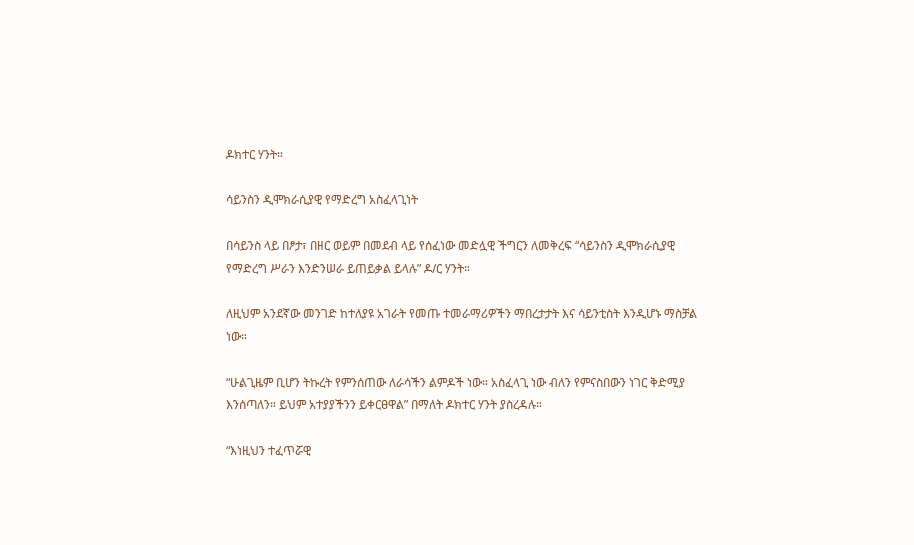ዶክተር ሃንት።

ሳይንስን ዲሞክራሲያዊ የማድረግ አስፈላጊነት

በሳይንስ ላይ በፆታ፣ በዘር ወይም በመደብ ላይ የሰፈነው መድሏዊ ችግርን ለመቅረፍ “ሳይንስን ዲሞክራሲያዊ የማድረግ ሥራን እንድንሠራ ይጠይቃል ይላሉ” ዶ/ር ሃንት።

ለዚህም አንደኛው መንገድ ከተለያዩ አገራት የመጡ ተመራማሪዎችን ማበረታታት እና ሳይንቲስት እንዲሆኑ ማስቻል ነው።

“ሁልጊዜም ቢሆን ትኩረት የምንሰጠው ለራሳችን ልምዶች ነው። አስፈላጊ ነው ብለን የምናስበውን ነገር ቅድሚያ እንሰጣለን። ይህም አተያያችንን ይቀርፀዋል” በማለት ዶክተር ሃንት ያስረዳሉ።

“እነዚህን ተፈጥሯዊ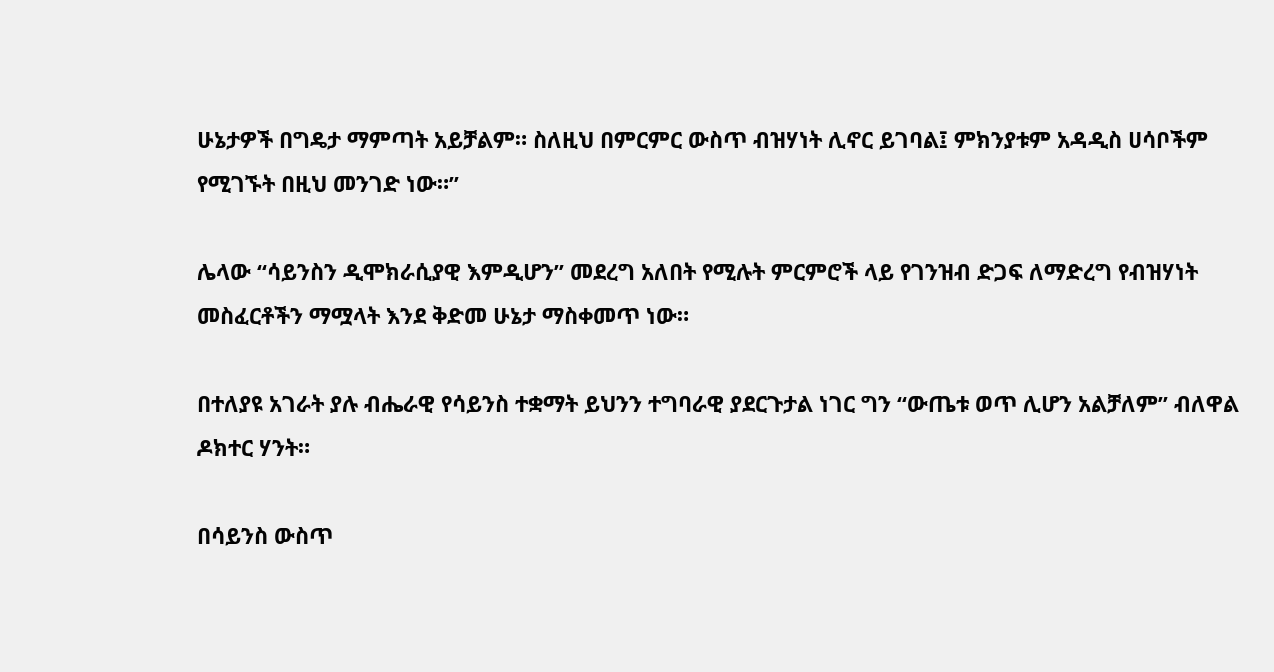ሁኔታዎች በግዴታ ማምጣት አይቻልም። ስለዚህ በምርምር ውስጥ ብዝሃነት ሊኖር ይገባል፤ ምክንያቱም አዳዲስ ሀሳቦችም የሚገኙት በዚህ መንገድ ነው።”

ሌላው “ሳይንስን ዲሞክራሲያዊ እምዲሆን” መደረግ አለበት የሚሉት ምርምሮች ላይ የገንዝብ ድጋፍ ለማድረግ የብዝሃነት መስፈርቶችን ማሟላት እንደ ቅድመ ሁኔታ ማስቀመጥ ነው።

በተለያዩ አገራት ያሉ ብሔራዊ የሳይንስ ተቋማት ይህንን ተግባራዊ ያደርጉታል ነገር ግን “ውጤቱ ወጥ ሊሆን አልቻለም” ብለዋል ዶክተር ሃንት።

በሳይንስ ውስጥ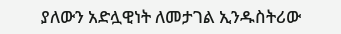ያለውን አድሏዊነት ለመታገል ኢንዱስትሪው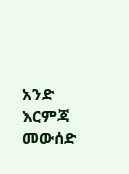አንድ እርምጃ መውሰድ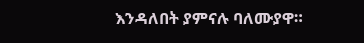እንዳለበት ያምናሉ ባለሙያዋ።